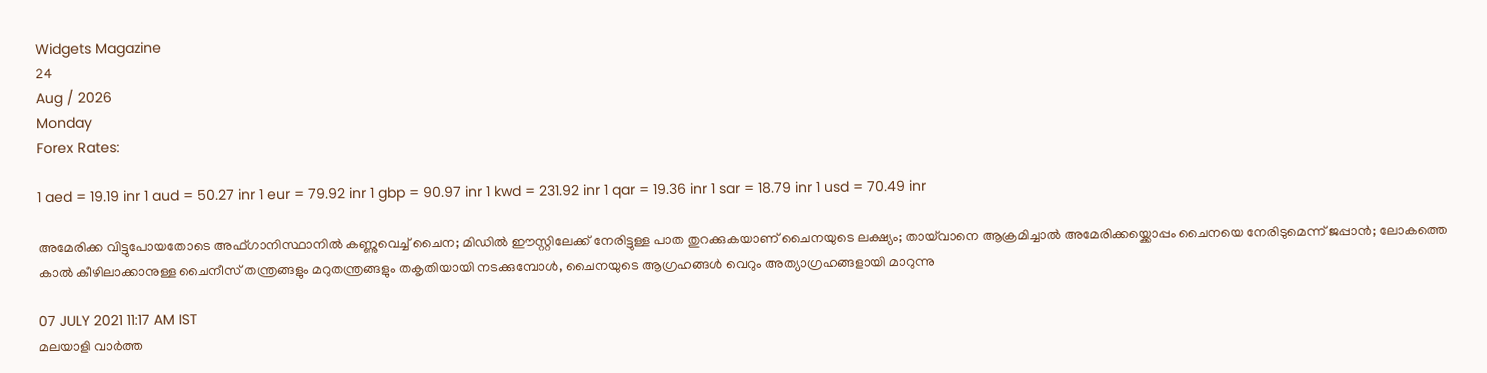Widgets Magazine
24
Aug / 2026
Monday
Forex Rates:

1 aed = 19.19 inr 1 aud = 50.27 inr 1 eur = 79.92 inr 1 gbp = 90.97 inr 1 kwd = 231.92 inr 1 qar = 19.36 inr 1 sar = 18.79 inr 1 usd = 70.49 inr

അമേരിക്ക വിട്ടുപോയതോടെ അഫ്ഗാനിസ്ഥാനില്‍ കണ്ണുവെച്ച് ചൈന; മിഡില്‍ ഈസ്റ്റിലേക്ക് നേരിട്ടുള്ള പാത തുറക്കുകയാണ് ചൈനയുടെ ലക്ഷ്യം; തായ്‌വാനെ ആക്രമിച്ചാല്‍ അമേരിക്കയ്ക്കൊപ്പം ചൈനയെ നേരിടുമെന്ന് ജപ്പാന്‍; ലോകത്തെ കാല്‍ കീഴിലാക്കാനുള്ള ചൈനീസ് തന്ത്രങ്ങളും മറുതന്ത്രങ്ങളും തകൃതിയായി നടക്കുമ്പോൾ, ചൈനയുടെ ആഗ്രഹങ്ങള്‍ വെറും അത്യാഗ്രഹങ്ങളായി മാറുന്നു

07 JULY 2021 11:17 AM IST
മലയാളി വാര്‍ത്ത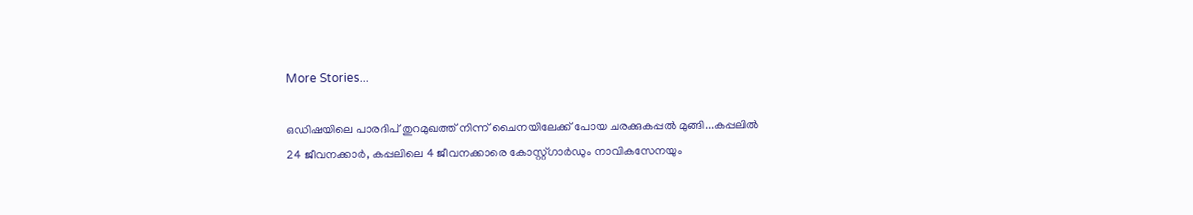More Stories...

ഒഡിഷയിലെ പാരദിപ് തുറമുഖത്ത് നിന്ന് ചൈനയിലേക്ക് പോയ ചരക്കുകപ്പൽ മുങ്ങി...കപ്പലിൽ 24 ജീവനക്കാർ, കപ്പലിലെ 4 ജീവനക്കാരെ കോസ്റ്റ്ഗാ‌ർഡും നാവികസേനയും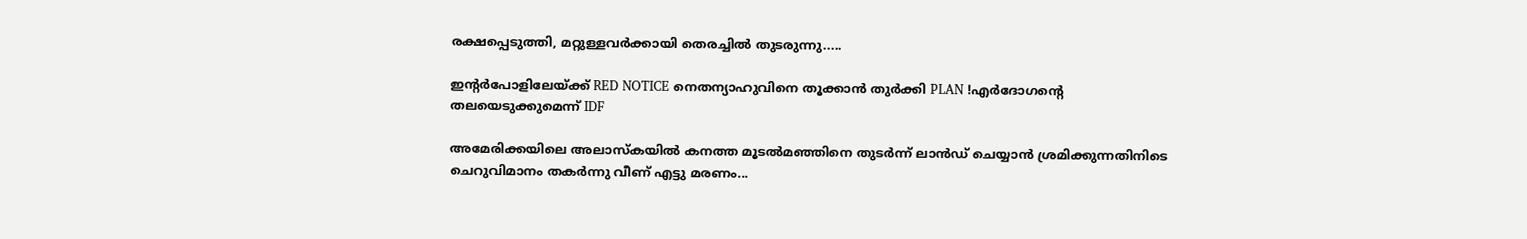രക്ഷപ്പെടുത്തി, മറ്റുള്ളവർക്കായി തെരച്ചിൽ തുടരുന്നു.....

ഇന്റർപോളിലേയ്ക്ക് RED NOTICE നെതന്യാഹുവിനെ തൂക്കാൻ തുർക്കി PLAN !എർദോഗന്റെ തലയെടുക്കുമെന്ന് IDF

അമേരിക്കയിലെ അലാസ്കയിൽ കനത്ത മൂടൽമഞ്ഞിനെ തുടർന്ന് ലാൻഡ് ചെയ്യാൻ ശ്രമിക്കുന്നതിനിടെ ചെറുവിമാനം തകർന്നു വീണ് എട്ടു മരണം...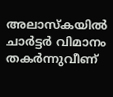അലാസ്‌കയില്‍ ചാര്‍ട്ടര്‍ വിമാനം തകര്‍ന്നുവീണ്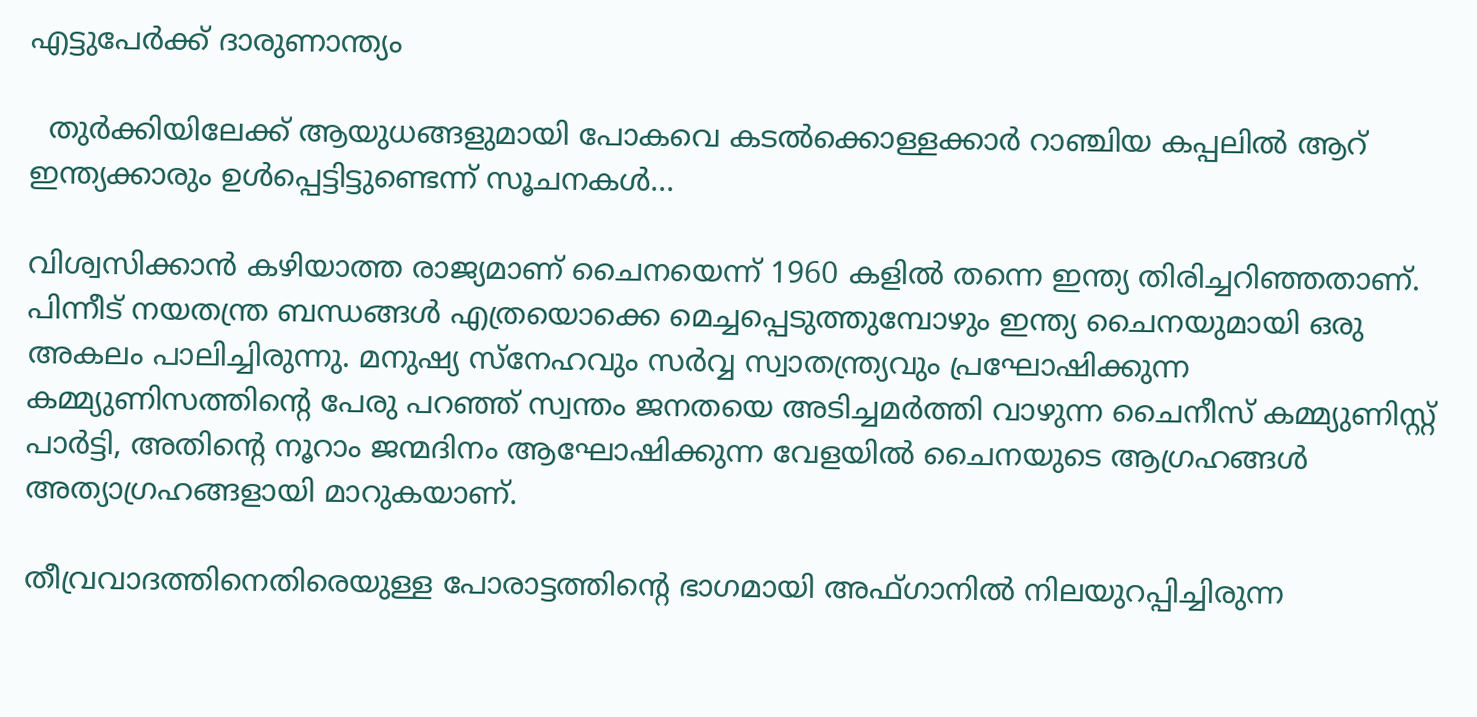എട്ടുപേര്‍ക്ക് ദാരുണാന്ത്യം

  തുർക്കിയിലേക്ക് ആയുധങ്ങളുമായി പോകവെ കടൽക്കൊള്ളക്കാർ റാഞ്ചിയ കപ്പലിൽ ആറ് ഇന്ത്യക്കാരും ഉൾപ്പെട്ടിട്ടുണ്ടെന്ന് സൂചനകൾ...

വിശ്വസിക്കാന്‍ കഴിയാത്ത രാജ്യമാണ് ചൈനയെന്ന് 1960 കളില്‍ തന്നെ ഇന്ത്യ തിരിച്ചറിഞ്ഞതാണ്. പിന്നീട് നയതന്ത്ര ബന്ധങ്ങള്‍ എത്രയൊക്കെ മെച്ചപ്പെടുത്തുമ്പോഴും ഇന്ത്യ ചൈനയുമായി ഒരു അകലം പാലിച്ചിരുന്നു. മനുഷ്യ സ്നേഹവും സര്‍വ്വ സ്വാതന്ത്ര്യവും പ്രഘോഷിക്കുന്ന കമ്മ്യുണിസത്തിന്റെ പേരു പറഞ്ഞ് സ്വന്തം ജനതയെ അടിച്ചമര്‍ത്തി വാഴുന്ന ചൈനീസ് കമ്മ്യുണിസ്റ്റ് പാര്‍ട്ടി, അതിന്റെ നൂറാം ജന്മദിനം ആഘോഷിക്കുന്ന വേളയില്‍ ചൈനയുടെ ആഗ്രഹങ്ങള്‍ അത്യാഗ്രഹങ്ങളായി മാറുകയാണ്.

തീവ്രവാദത്തിനെതിരെയുള്ള പോരാട്ടത്തിന്റെ ഭാഗമായി അഫ്ഗാനില്‍ നിലയുറപ്പിച്ചിരുന്ന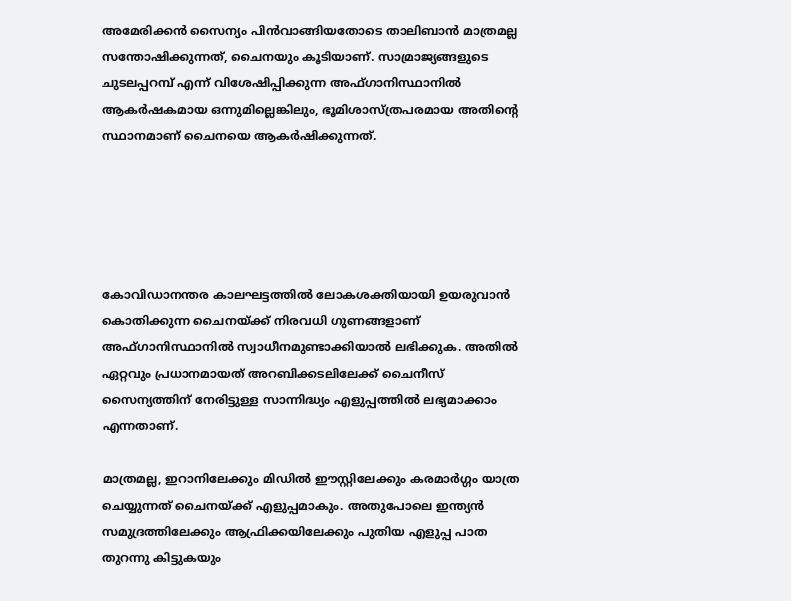അമേരിക്കന്‍ സൈന്യം പിന്‍വാങ്ങിയതോടെ താലിബാന്‍ മാത്രമല്ല സന്തോഷിക്കുന്നത്, ചൈനയും കൂടിയാണ്. സാമ്രാജ്യങ്ങളുടെ ചുടലപ്പറമ്പ് എന്ന് വിശേഷിപ്പിക്കുന്ന അഫ്ഗാനിസ്ഥാനില്‍ ആകര്‍ഷകമായ ഒന്നുമില്ലെങ്കിലും, ഭൂമിശാസ്ത്രപരമായ അതിന്റെ സ്ഥാനമാണ് ചൈനയെ ആകര്‍ഷിക്കുന്നത്.





കോവിഡാനന്തര കാലഘട്ടത്തില്‍ ലോകശക്തിയായി ഉയരുവാന്‍ കൊതിക്കുന്ന ചൈനയ്ക്ക് നിരവധി ഗുണങ്ങളാണ് അഫ്ഗാനിസ്ഥാനില്‍ സ്വാധീനമുണ്ടാക്കിയാല്‍ ലഭിക്കുക. അതില്‍ ഏറ്റവും പ്രധാനമായത് അറബിക്കടലിലേക്ക് ചൈനീസ് സൈന്യത്തിന് നേരിട്ടുള്ള സാന്നിദ്ധ്യം എളുപ്പത്തില്‍ ലഭ്യമാക്കാം എന്നതാണ്.

മാത്രമല്ല, ഇറാനിലേക്കും മിഡില്‍ ഈസ്റ്റിലേക്കും കരമാര്‍ഗ്ഗം യാത്ര ചെയ്യുന്നത് ചൈനയ്ക്ക് എളുപ്പമാകും. അതുപോലെ ഇന്ത്യന്‍ സമുദ്രത്തിലേക്കും ആഫ്രിക്കയിലേക്കും പുതിയ എളുപ്പ പാത തുറന്നു കിട്ടുകയും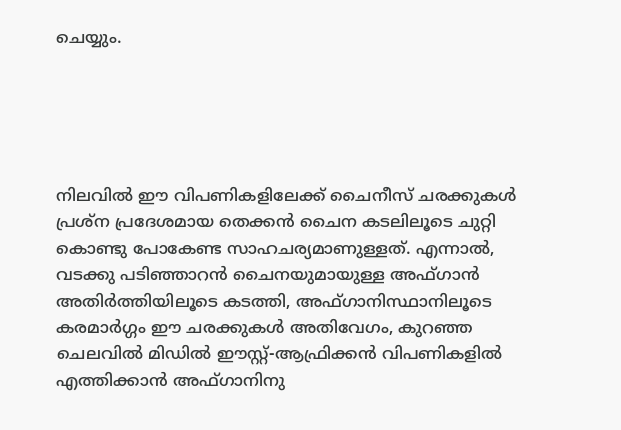ചെയ്യും.





നിലവില്‍ ഈ വിപണികളിലേക്ക് ചൈനീസ് ചരക്കുകള്‍ പ്രശ്ന പ്രദേശമായ തെക്കന്‍ ചൈന കടലിലൂടെ ചുറ്റി കൊണ്ടു പോകേണ്ട സാഹചര്യമാണുള്ളത്. എന്നാല്‍, വടക്കു പടിഞ്ഞാറന്‍ ചൈനയുമായുള്ള അഫ്ഗാന്‍ അതിര്‍ത്തിയിലൂടെ കടത്തി, അഫ്ഗാനിസ്ഥാനിലൂടെ കരമാര്‍ഗ്ഗം ഈ ചരക്കുകള്‍ അതിവേഗം, കുറഞ്ഞ ചെലവില്‍ മിഡില്‍ ഈസ്റ്റ്-ആഫ്രിക്കന്‍ വിപണികളില്‍ എത്തിക്കാന്‍ അഫ്ഗാനിനു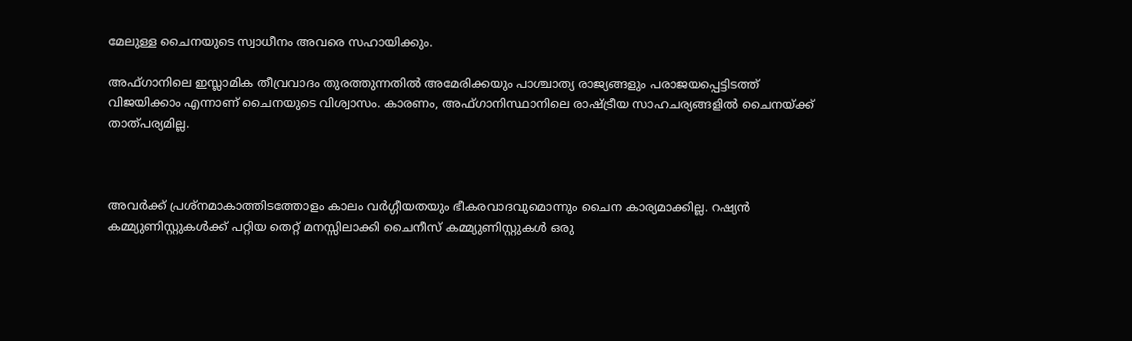മേലുള്ള ചൈനയുടെ സ്വാധീനം അവരെ സഹായിക്കും.

അഫ്ഗാനിലെ ഇസ്ലാമിക തീവ്രവാദം തുരത്തുന്നതില്‍ അമേരിക്കയും പാശ്ചാത്യ രാജ്യങ്ങളും പരാജയപ്പെട്ടിടത്ത് വിജയിക്കാം എന്നാണ് ചൈനയുടെ വിശ്വാസം. കാരണം, അഫ്ഗാനിസ്ഥാനിലെ രാഷ്ട്രീയ സാഹചര്യങ്ങളിൽ ചൈനയ്ക്ക് താത്പര്യമില്ല.



അവര്‍ക്ക് പ്രശ്നമാകാത്തിടത്തോളം കാലം വര്‍ഗ്ഗീയതയും ഭീകരവാദവുമൊന്നും ചൈന കാര്യമാക്കില്ല. റഷ്യന്‍ കമ്മ്യുണിസ്റ്റുകള്‍ക്ക് പറ്റിയ തെറ്റ് മനസ്സിലാക്കി ചൈനീസ് കമ്മ്യുണിസ്റ്റുകള്‍ ഒരു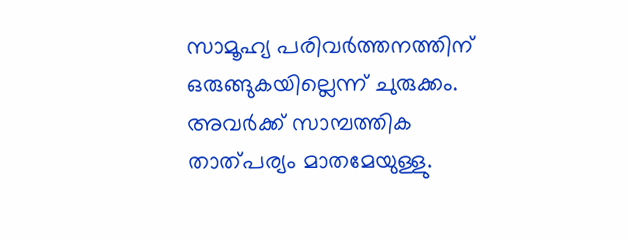സാമൂഹ്യ പരിവര്‍ത്തനത്തിന് ഒരുങ്ങുകയില്ലെന്ന് ചുരുക്കം. അവര്‍ക്ക് സാമ്പത്തിക താത്പര്യം മാതമേയുള്ളു.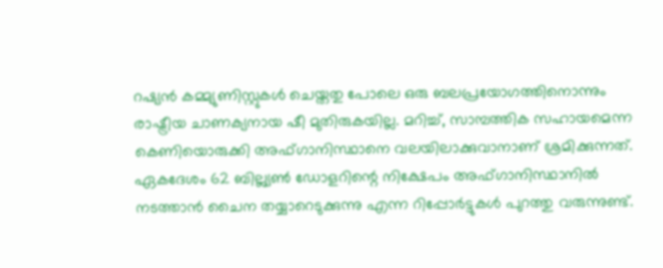റഷ്യന്‍ കമ്മ്യുണിസ്റ്റുകള്‍ ചെയ്തതു പോലെ ഒരു ബലപ്രയോഗത്തിനൊന്നും രാഷ്ട്രീയ ചാണക്യനായ ഷീ മുതിരുകയില്ല. മറിച്ച്‌, സാമ്പത്തിക സഹായമെന്ന കെണിയൊരുക്കി അഫ്ഗാനിസ്ഥാനെ വലയിലാക്കുവാനാണ് ശ്രമിക്കുന്നത്. ഏകദേശം 62 ബില്ല്യണ്‍ ഡോളറിന്റെ നിക്ഷേപം അഫ്ഗാനിസ്ഥാനില്‍ നടത്താന്‍ ചൈന തയ്യാറെടുക്കുന്നു എന്ന റിപ്പോര്‍ട്ടുകള്‍ പുറത്തു വരുന്നുണ്ട്.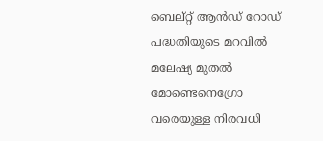ബെല്റ്റ് ആന്‍ഡ് റോഡ് പദ്ധതിയുടെ മറവില്‍ മലേഷ്യ മുതല്‍ മോണ്ടെനെഗ്രോ വരെയുള്ള നിരവധി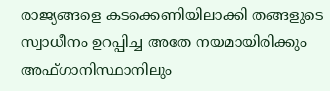രാജ്യങ്ങളെ കടക്കെണിയിലാക്കി തങ്ങളുടെ സ്വാധീനം ഉറപ്പിച്ച അതേ നയമായിരിക്കും അഫ്ഗാനിസ്ഥാനിലും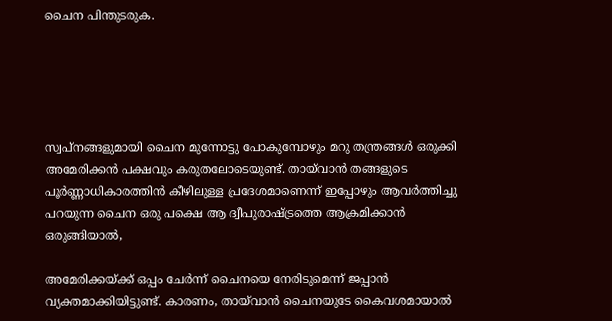ചൈന പിന്തുടരുക.





സ്വപ്നങ്ങളുമായി ചൈന മുന്നോട്ടു പോകുമ്പോഴും മറു തന്ത്രങ്ങള്‍ ഒരുക്കി അമേരിക്കന്‍ പക്ഷവും കരുതലോടെയുണ്ട്. തായ്‌വാൻ തങ്ങളുടെ പൂര്‍ണ്ണാധികാരത്തിന്‍ കീഴിലുള്ള പ്രദേശമാണെന്ന് ഇപ്പോഴും ആവര്‍ത്തിച്ചു പറയുന്ന ചൈന ഒരു പക്ഷെ ആ ദ്വീപുരാഷ്ട്രത്തെ ആക്രമിക്കാന്‍ ഒരുങ്ങിയാല്‍,

അമേരിക്കയ്ക്ക് ഒപ്പം ചേര്‍ന്ന് ചൈനയെ നേരിടുമെന്ന് ജപ്പാന്‍ വ്യക്തമാക്കിയിട്ടുണ്ട്. കാരണം, തായ്‌വാൻ ചൈനയുടേ കൈവശമായാല്‍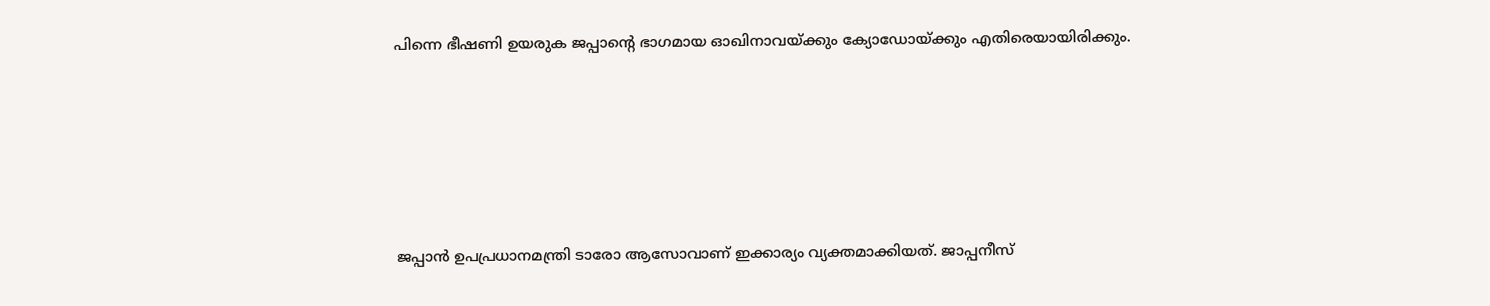പിന്നെ ഭീഷണി ഉയരുക ജപ്പാന്റെ ഭാഗമായ ഓഖിനാവയ്ക്കും ക്യോഡോയ്ക്കും എതിരെയായിരിക്കും.





ജപ്പാന്‍ ഉപപ്രധാനമന്ത്രി ടാരോ ആസോവാണ് ഇക്കാര്യം വ്യക്തമാക്കിയത്. ജാപ്പനീസ്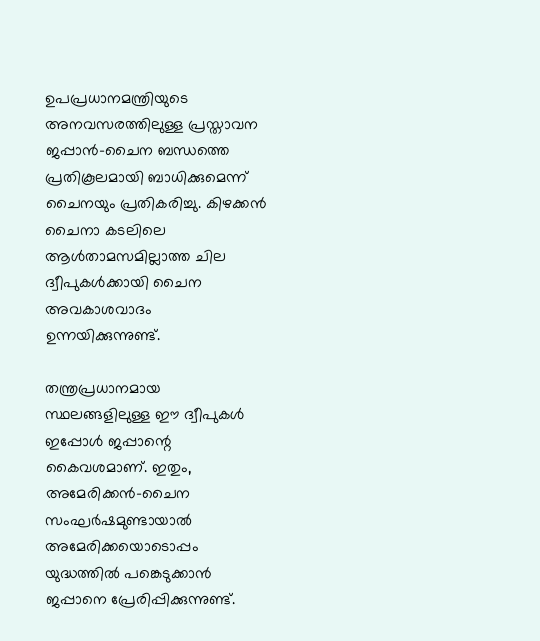ഉപപ്രധാനമന്ത്രിയുടെ അനവസരത്തിലുള്ള പ്രസ്താവന ജപ്പാന്‍-ചൈന ബന്ധത്തെ പ്രതികൂലമായി ബാധിക്കുമെന്ന് ചൈനയും പ്രതികരിച്ചു. കിഴക്കന്‍ ചൈനാ കടലിലെ ആള്‍താമസമില്ലാത്ത ചില ദ്വീപുകള്‍ക്കായി ചൈന അവകാശവാദം ഉന്നയിക്കുന്നുണ്ട്.

തന്ത്രപ്രധാനമായ സ്ഥലങ്ങളിലുള്ള ഈ ദ്വീപുകള്‍ ഇപ്പോള്‍ ജപ്പാന്റെ കൈവശമാണ്. ഇതും, അമേരിക്കന്‍-ചൈന സംഘര്‍ഷമുണ്ടായാല്‍ അമേരിക്കയൊടൊപ്പം യുദ്ധത്തില്‍ പങ്കെടുക്കാന്‍ ജപ്പാനെ പ്രേരിപ്പിക്കുന്നുണ്ട്.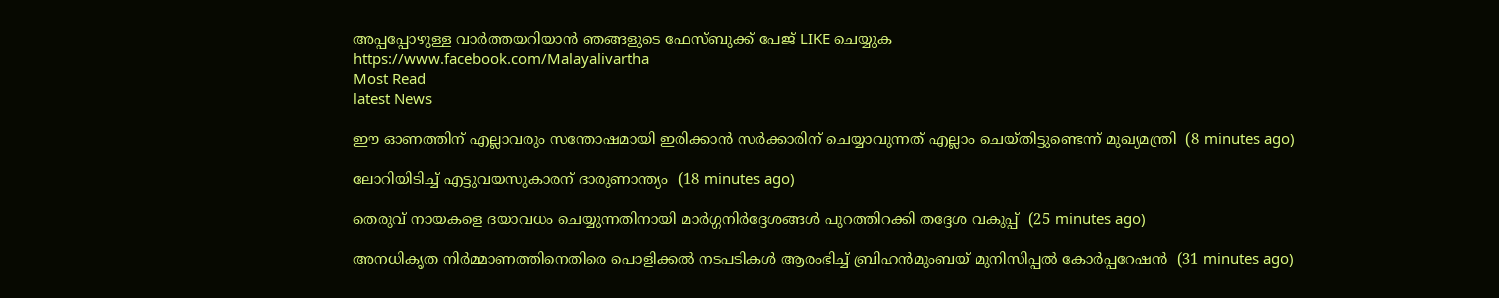അപ്പപ്പോഴുള്ള വാര്‍ത്തയറിയാന്‍ ഞങ്ങളുടെ ഫേസ്‌ബുക്ക്‌ പേജ് LIKE ചെയ്യുക
https://www.facebook.com/Malayalivartha
Most Read
latest News

ഈ ഓണത്തിന് എല്ലാവരും സന്തോഷമായി ഇരിക്കാന്‍ സര്‍ക്കാരിന് ചെയ്യാവുന്നത് എല്ലാം ചെയ്തിട്ടുണ്ടെന്ന് മുഖ്യമന്ത്രി  (8 minutes ago)

ലോറിയിടിച്ച് എട്ടുവയസുകാരന് ദാരുണാന്ത്യം  (18 minutes ago)

തെരുവ് നായകളെ ദയാവധം ചെയ്യുന്നതിനായി മാര്‍ഗ്ഗനിര്‍ദ്ദേശങ്ങള്‍ പുറത്തിറക്കി തദ്ദേശ വകുപ്പ്  (25 minutes ago)

അനധികൃത നിര്‍മ്മാണത്തിനെതിരെ പൊളിക്കല്‍ നടപടികള്‍ ആരംഭിച്ച് ബ്രിഹന്‍മുംബയ് മുനിസിപ്പല്‍ കോര്‍പ്പറേഷന്‍  (31 minutes ago)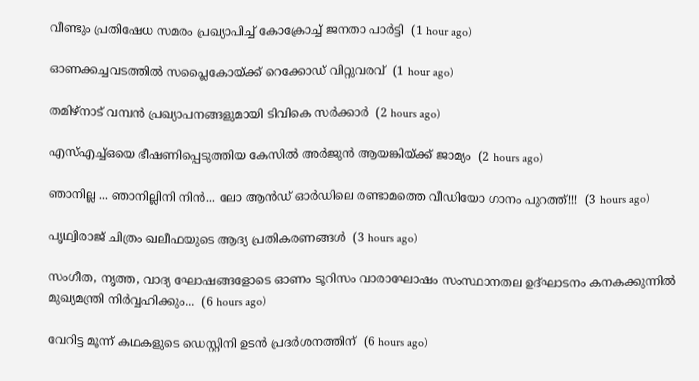വീണ്ടും പ്രതിഷേധ സമരം പ്രഖ്യാപിച്ച് കോക്രോച്ച് ജനതാ പാര്‍ട്ടി  (1 hour ago)

ഓണക്കച്ചവടത്തില്‍ സപ്ലൈകോയ്ക്ക് റെക്കോഡ് വിറ്റുവരവ്  (1 hour ago)

തമിഴ്‌നാട് വമ്പന്‍ പ്രഖ്യാപനങ്ങളുമായി ടിവികെ സര്‍ക്കാര്‍  (2 hours ago)

എസ്എച്ച്ഒയെ ഭീഷണിപ്പെടുത്തിയ കേസില്‍ അര്‍ജുന്‍ ആയങ്കിയ്ക്ക് ജാമ്യം  (2 hours ago)

ഞാനില്ല ... ഞാനില്ലിനി നിൻ... ലോ ആൻഡ് ഓർഡിലെ രണ്ടാമത്തെ വീഡിയോ ഗാനം പുറത്ത്!!!  (3 hours ago)

പൃഥ്വിരാജ് ചിത്രം ഖലീഫയുടെ ആദ്യ പ്രതികരണങ്ങള്‍  (3 hours ago)

സംഗീത, നൃത്ത, വാദ്യ ഘോഷങ്ങളോടെ ഓണം ടൂറിസം വാരാഘോഷം സംസ്ഥാനതല ഉദ്ഘാടനം കനകക്കുന്നില്‍ മുഖ്യമന്ത്രി നിര്‍വ്വഹിക്കും...  (6 hours ago)

വേറിട്ട മൂന്ന് കഥകളുടെ ഡെസ്റ്റിനി ഉടന്‍ പ്രദര്‍ശനത്തിന്  (6 hours ago)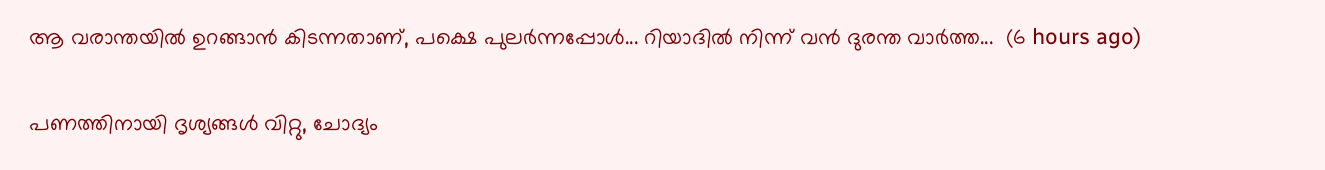ആ വരാന്തയിൽ ഉറങ്ങാൻ കിടന്നതാണ്, പക്ഷെ പുലർന്നപ്പോൾ... റിയാദിൽ നിന്ന് വൻ ദുരന്ത വാർത്ത...  (6 hours ago)

പണത്തിനായി ദൃശ്യങ്ങൾ വിറ്റു, ചോദ്യം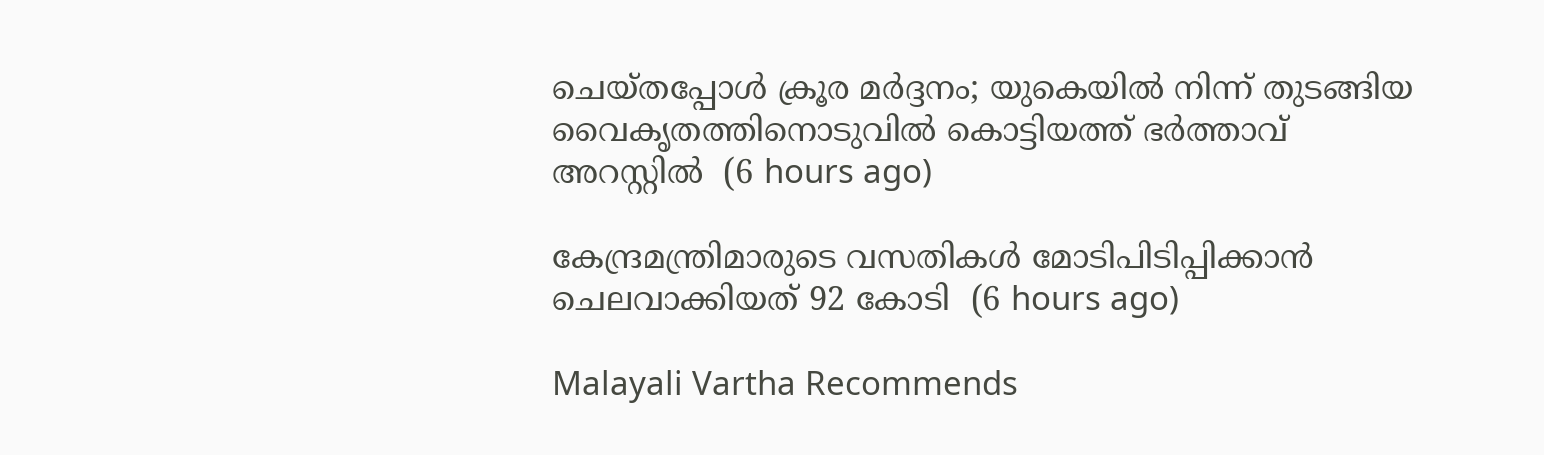ചെയ്തപ്പോൾ ക്രൂര മർദ്ദനം; യുകെയിൽ നിന്ന് തുടങ്ങിയ വൈകൃതത്തിനൊടുവിൽ കൊട്ടിയത്ത് ഭർത്താവ് അറസ്റ്റിൽ  (6 hours ago)

കേന്ദ്രമന്ത്രിമാരുടെ വസതികള്‍ മോടിപിടിപ്പിക്കാന്‍ ചെലവാക്കിയത് 92 കോടി  (6 hours ago)

Malayali Vartha Recommends